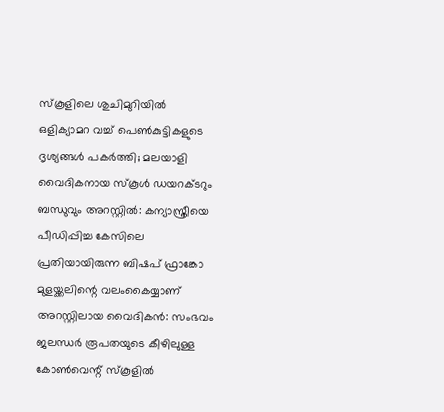സ്‌കൂളിലെ ശുചിമുറിയില്‍ ഒളിക്യാമറ വച്ച്‌ പെണ്‍കുട്ടികളുടെ ദൃശ്യങ്ങള്‍ പകര്‍ത്തി; മലയാളി വൈദികനായ സ്‌കൂള്‍ ഡയറക്ടറും ബന്ധുവും അറസ്റ്റിൽ: കന്യാസ്ത്രീയെ പീഡിപ്പിച്ച കേസിലെ പ്രതിയായിരുന്ന ബിഷപ് ഫ്രാങ്കോ മുളയ്ക്കലിന്റെ വലംകൈയ്യാണ് അറസ്റ്റിലായ വൈദികൻ: സംഭവം ജലന്ധര്‍ രൂപതയുടെ കീഴിലുള്ള കോണ്‍വെന്റ് സ്‌കൂളില്‍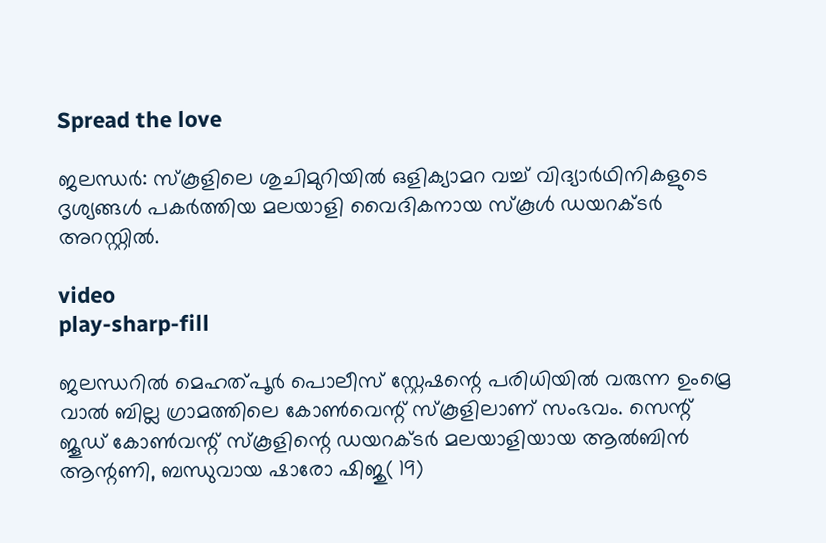Spread the love

ജലന്ധര്‍: സ്‌കൂളിലെ ശുചിമുറിയില്‍ ഒളിക്യാമറ വച്ച്‌ വിദ്യാര്‍ഥിനികളുടെ ദൃശ്യങ്ങള്‍ പകര്‍ത്തിയ മലയാളി വൈദികനായ സ്‌കൂള്‍ ഡയറക്ടര്‍ അറസ്റ്റില്‍.

video
play-sharp-fill

ജലന്ധറില്‍ മെഹത്പൂര്‍ പൊലീസ് സ്റ്റേഷന്റെ പരിധിയില്‍ വരുന്ന ഉംമ്രെ വാല്‍ ബില്ല ഗ്രാമത്തിലെ കോണ്‍വെന്റ് സ്‌കൂളിലാണ് സംഭവം. സെന്റ് ജൂഡ് കോണ്‍വന്റ് സ്‌കൂളിന്റെ ഡയറക്ടര്‍ മലയാളിയായ ആല്‍ബിന്‍ ആന്റണി, ബന്ധുവായ ഷാരോ ഷിജു( 19)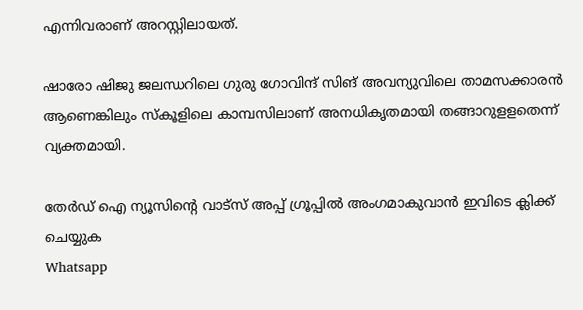എന്നിവരാണ് അറസ്റ്റിലായത്.

ഷാരോ ഷിജു ജലന്ധറിലെ ഗുരു ഗോവിന്ദ് സിങ് അവന്യുവിലെ താമസക്കാരന്‍ ആണെങ്കിലും സ്‌കൂളിലെ കാമ്പസിലാണ് അനധികൃതമായി തങ്ങാറുളളതെന്ന് വ്യക്തമായി.

തേർഡ് ഐ ന്യൂസിന്റെ വാട്സ് അപ്പ് ഗ്രൂപ്പിൽ അംഗമാകുവാൻ ഇവിടെ ക്ലിക്ക് ചെയ്യുക
Whatsapp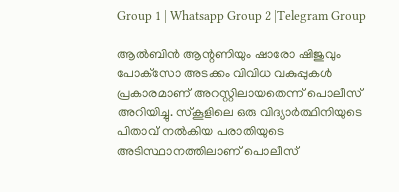Group 1 | Whatsapp Group 2 |Telegram Group

ആല്‍ബിന്‍ ആന്റണിയും ഷാരോ ഷിജുവും പോക്‌സോ അടക്കം വിവിധ വകുപ്പുകള്‍ പ്രകാരമാണ് അറസ്റ്റിലായതെന്ന് പൊലീസ് അറിയിച്ചു. സ്‌കൂളിലെ ഒരു വിദ്യാര്‍ത്ഥിനിയുടെ പിതാവ് നല്‍കിയ പരാതിയുടെ അടിസ്ഥാനത്തിലാണ് പൊലീസ്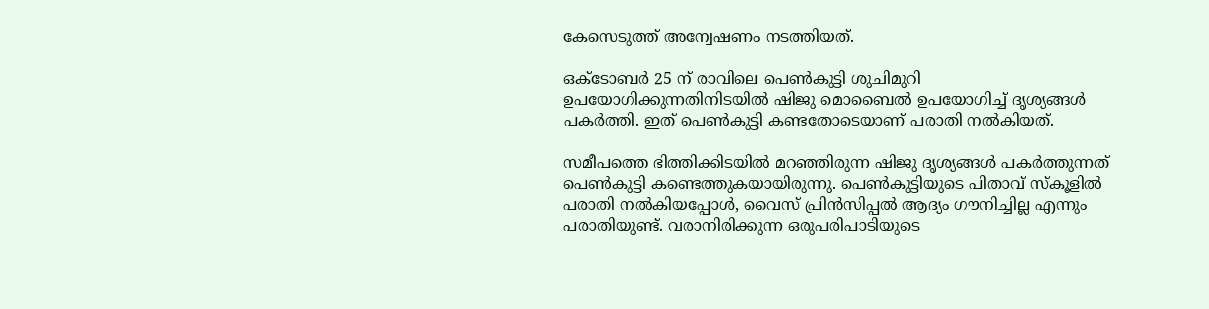കേസെടുത്ത് അന്വേഷണം നടത്തിയത്.

ഒക്ടോബര്‍ 25 ന് രാവിലെ പെണ്‍കുട്ടി ശുചിമുറി ഉപയോഗിക്കുന്നതിനിടയില്‍ ഷിജു മൊബൈല്‍ ഉപയോഗിച്ച്‌ ദൃശ്യങ്ങള്‍ പകര്‍ത്തി. ഇത് പെണ്‍കുട്ടി കണ്ടതോടെയാണ് പരാതി നല്‍കിയത്.

സമീപത്തെ ഭിത്തിക്കിടയില്‍ മറഞ്ഞിരുന്ന ഷിജു ദൃശ്യങ്ങള്‍ പകര്‍ത്തുന്നത് പെണ്‍കുട്ടി കണ്ടെത്തുകയായിരുന്നു. പെണ്‍കുട്ടിയുടെ പിതാവ് സ്‌കൂളില്‍ പരാതി നല്‍കിയപ്പോള്‍, വൈസ് പ്രിന്‍സിപ്പല്‍ ആദ്യം ഗൗനിച്ചില്ല എന്നും പരാതിയുണ്ട്. വരാനിരിക്കുന്ന ഒരുപരിപാടിയുടെ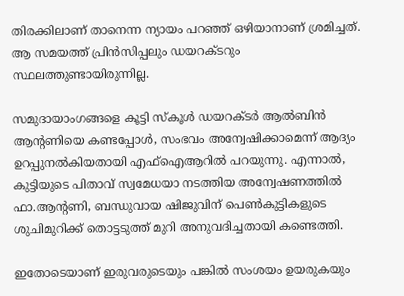തിരക്കിലാണ് താനെന്ന ന്യായം പറഞ്ഞ് ഒഴിയാനാണ് ശ്രമിച്ചത്. ആ സമയത്ത് പ്രിന്‍സിപ്പലും ഡയറക്ടറും സ്ഥലത്തുണ്ടായിരുന്നില്ല.

സമുദായാംഗങ്ങളെ കൂട്ടി സ്‌കൂള്‍ ഡയറക്ടര്‍ ആല്‍ബിന്‍ ആന്റണിയെ കണ്ടപ്പോള്‍, സംഭവം അന്വേഷിക്കാമെന്ന് ആദ്യം ഉറപ്പുനല്‍കിയതായി എഫ്‌ഐആറില്‍ പറയുന്നു. എന്നാല്‍, കുട്ടിയുടെ പിതാവ് സ്വമേധയാ നടത്തിയ അന്വേഷണത്തില്‍ ഫാ.ആന്റണി, ബന്ധുവായ ഷിജുവിന് പെണ്‍കുട്ടികളുടെ ശുചിമുറിക്ക് തൊട്ടടുത്ത് മുറി അനുവദിച്ചതായി കണ്ടെത്തി.

ഇതോടെയാണ് ഇരുവരുടെയും പങ്കില്‍ സംശയം ഉയരുകയും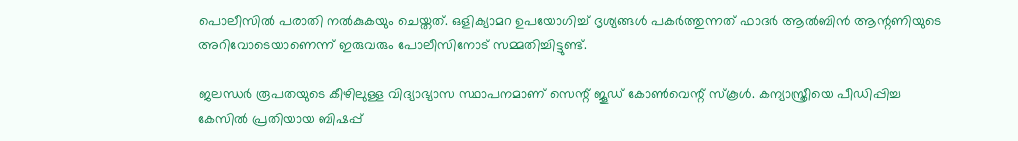പൊലീസില്‍ പരാതി നല്‍കുകയും ചെയ്തത്. ഒളിക്യാമറ ഉപയോഗിച്ച്‌ ദൃശ്യങ്ങള്‍ പകര്‍ത്തുന്നത് ഫാദര്‍ ആല്‍ബിന്‍ ആന്റണിയുടെ അറിവോടെയാണെന്ന് ഇരുവരും പോലീസിനോട് സമ്മതിച്ചിട്ടുണ്ട്.

ജലന്ധര്‍ രൂപതയുടെ കീഴിലുള്ള വിദ്യാഭ്യാസ സ്ഥാപനമാണ് സെന്റ് ജൂഡ് കോണ്‍വെന്റ് സ്‌കൂള്‍. കന്യാസ്ത്രീയെ പീഡിപ്പിച്ച കേസില്‍ പ്രതിയായ ബിഷപ്പ്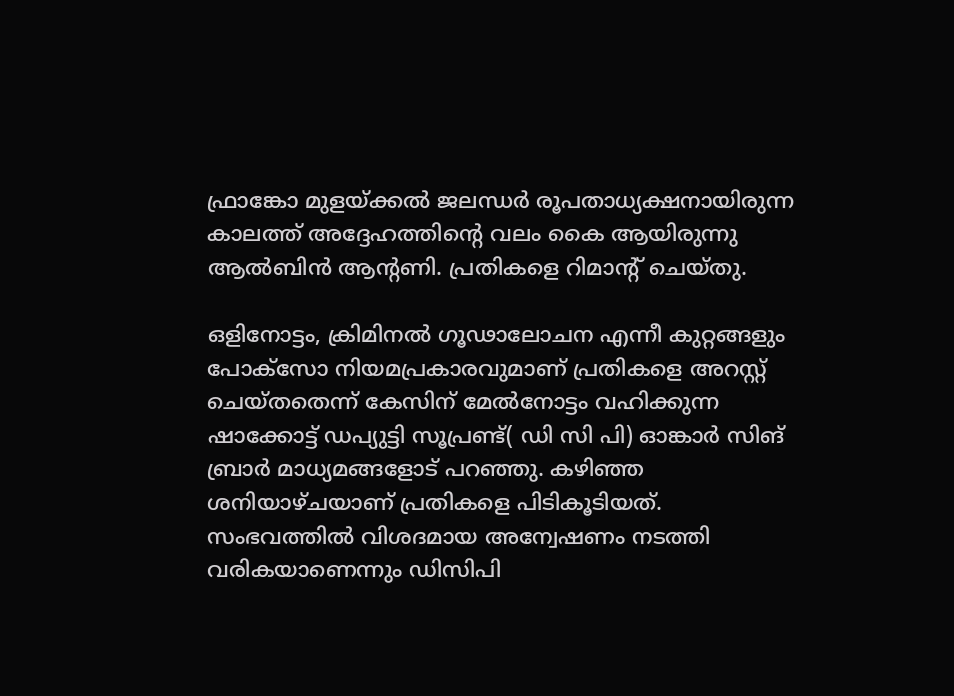ഫ്രാങ്കോ മുളയ്ക്കല്‍ ജലന്ധര്‍ രൂപതാധ്യക്ഷനായിരുന്ന കാലത്ത് അദ്ദേഹത്തിന്റെ വലം കൈ ആയിരുന്നു ആല്‍ബിന്‍ ആന്റണി. പ്രതികളെ റിമാന്റ് ചെയ്തു.

ഒളിനോട്ടം, ക്രിമിനല്‍ ഗൂഢാലോചന എന്നീ കുറ്റങ്ങളും പോക്‌സോ നിയമപ്രകാരവുമാണ് പ്രതികളെ അറസ്റ്റ് ചെയ്തതെന്ന് കേസിന് മേല്‍നോട്ടം വഹിക്കുന്ന ഷാക്കോട്ട് ഡപ്യുട്ടി സൂപ്രണ്ട്( ഡി സി പി) ഓങ്കാര്‍ സിങ് ബ്രാര്‍ മാധ്യമങ്ങളോട് പറഞ്ഞു. കഴിഞ്ഞ ശനിയാഴ്ചയാണ് പ്രതികളെ പിടികൂടിയത്. സംഭവത്തില്‍ വിശദമായ അന്വേഷണം നടത്തി വരികയാണെന്നും ഡിസിപി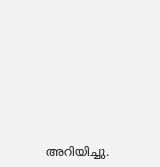അറിയിച്ചു.